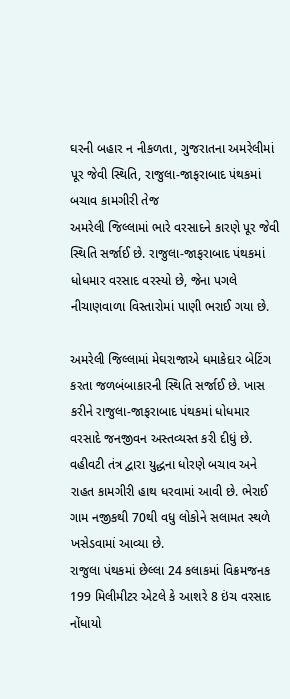ઘરની બહાર ન નીકળતા, ગુજરાતના અમરેલીમાં પૂર જેવી સ્થિતિ, રાજુલા-જાફરાબાદ પંથકમાં બચાવ કામગીરી તેજ
અમરેલી જિલ્લામાં ભારે વરસાદને કારણે પૂર જેવી સ્થિતિ સર્જાઈ છે. રાજુલા-જાફરાબાદ પંથકમાં ધોધમાર વરસાદ વરસ્યો છે, જેના પગલે નીચાણવાળા વિસ્તારોમાં પાણી ભરાઈ ગયા છે.

અમરેલી જિલ્લામાં મેઘરાજાએ ધમાકેદાર બેટિંગ કરતા જળબંબાકારની સ્થિતિ સર્જાઈ છે. ખાસ કરીને રાજુલા-જાફરાબાદ પંથકમાં ધોધમાર વરસાદે જનજીવન અસ્તવ્યસ્ત કરી દીધું છે. વહીવટી તંત્ર દ્વારા યુદ્ધના ધોરણે બચાવ અને રાહત કામગીરી હાથ ધરવામાં આવી છે. ભેરાઈ ગામ નજીકથી 70થી વધુ લોકોને સલામત સ્થળે ખસેડવામાં આવ્યા છે.
રાજુલા પંથકમાં છેલ્લા 24 કલાકમાં વિક્રમજનક 199 મિલીમીટર એટલે કે આશરે 8 ઇંચ વરસાદ નોંધાયો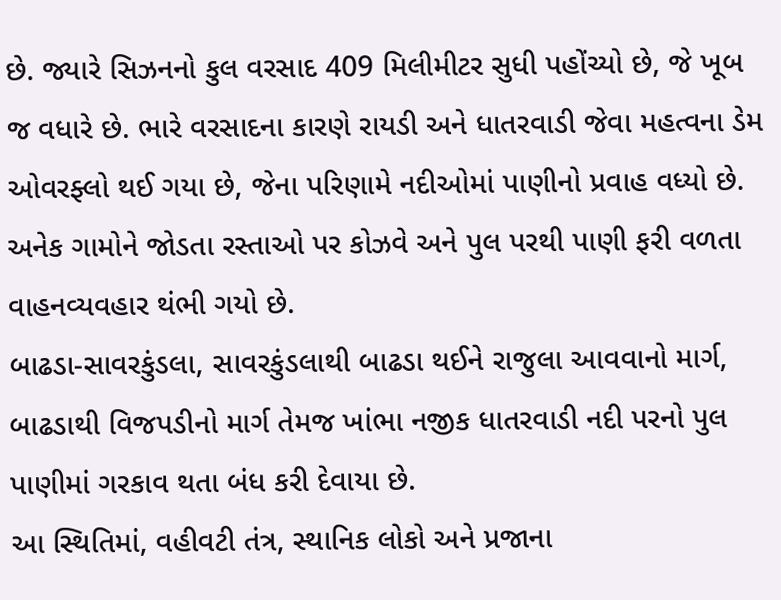છે. જ્યારે સિઝનનો કુલ વરસાદ 409 મિલીમીટર સુધી પહોંચ્યો છે, જે ખૂબ જ વધારે છે. ભારે વરસાદના કારણે રાયડી અને ધાતરવાડી જેવા મહત્વના ડેમ ઓવરફ્લો થઈ ગયા છે, જેના પરિણામે નદીઓમાં પાણીનો પ્રવાહ વધ્યો છે. અનેક ગામોને જોડતા રસ્તાઓ પર કોઝવે અને પુલ પરથી પાણી ફરી વળતા વાહનવ્યવહાર થંભી ગયો છે.
બાઢડા-સાવરકુંડલા, સાવરકુંડલાથી બાઢડા થઈને રાજુલા આવવાનો માર્ગ, બાઢડાથી વિજપડીનો માર્ગ તેમજ ખાંભા નજીક ધાતરવાડી નદી પરનો પુલ પાણીમાં ગરકાવ થતા બંધ કરી દેવાયા છે.
આ સ્થિતિમાં, વહીવટી તંત્ર, સ્થાનિક લોકો અને પ્રજાના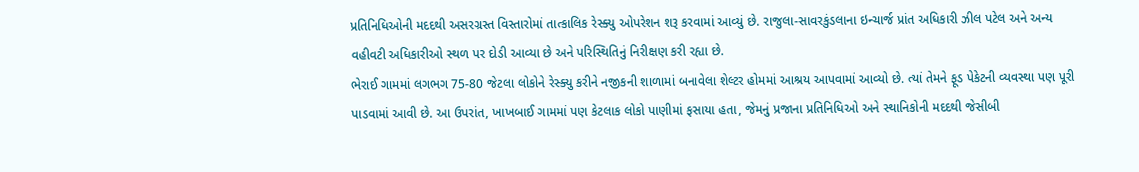પ્રતિનિધિઓની મદદથી અસરગ્રસ્ત વિસ્તારોમાં તાત્કાલિક રેસ્ક્યુ ઓપરેશન શરૂ કરવામાં આવ્યું છે. રાજુલા-સાવરકુંડલાના ઇન્ચાર્જ પ્રાંત અધિકારી ઝીલ પટેલ અને અન્ય વહીવટી અધિકારીઓ સ્થળ પર દોડી આવ્યા છે અને પરિસ્થિતિનું નિરીક્ષણ કરી રહ્યા છે.
ભેરાઈ ગામમાં લગભગ 75-80 જેટલા લોકોને રેસ્ક્યુ કરીને નજીકની શાળામાં બનાવેલા શેલ્ટર હોમમાં આશ્રય આપવામાં આવ્યો છે. ત્યાં તેમને ફૂડ પેકેટની વ્યવસ્થા પણ પૂરી પાડવામાં આવી છે. આ ઉપરાંત, ખાખબાઈ ગામમાં પણ કેટલાક લોકો પાણીમાં ફસાયા હતા, જેમનું પ્રજાના પ્રતિનિધિઓ અને સ્થાનિકોની મદદથી જેસીબી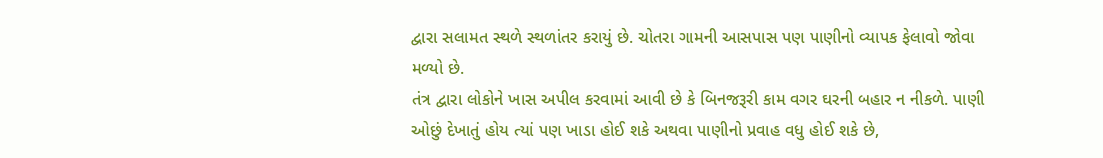દ્વારા સલામત સ્થળે સ્થળાંતર કરાયું છે. ચોતરા ગામની આસપાસ પણ પાણીનો વ્યાપક ફેલાવો જોવા મળ્યો છે.
તંત્ર દ્વારા લોકોને ખાસ અપીલ કરવામાં આવી છે કે બિનજરૂરી કામ વગર ઘરની બહાર ન નીકળે. પાણી ઓછું દેખાતું હોય ત્યાં પણ ખાડા હોઈ શકે અથવા પાણીનો પ્રવાહ વધુ હોઈ શકે છે,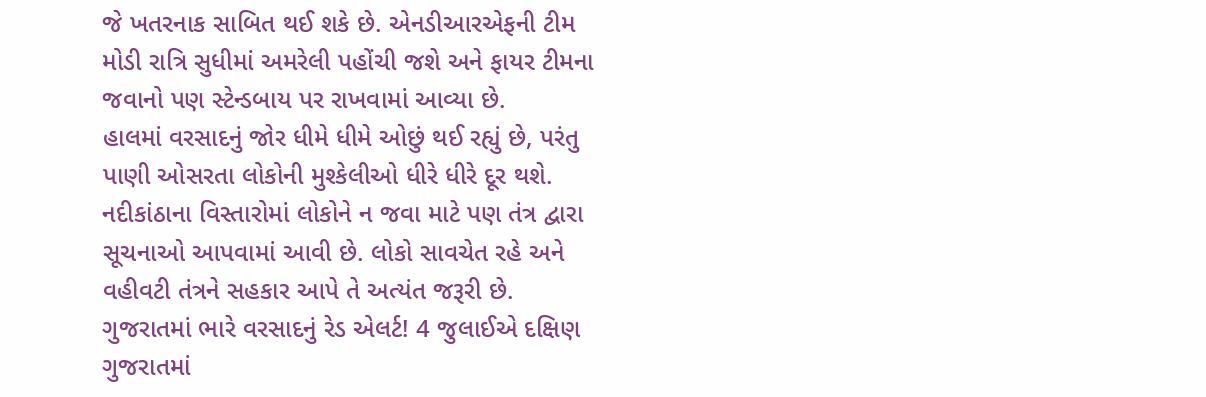જે ખતરનાક સાબિત થઈ શકે છે. એનડીઆરએફની ટીમ મોડી રાત્રિ સુધીમાં અમરેલી પહોંચી જશે અને ફાયર ટીમના જવાનો પણ સ્ટેન્ડબાય પર રાખવામાં આવ્યા છે.
હાલમાં વરસાદનું જોર ધીમે ધીમે ઓછું થઈ રહ્યું છે, પરંતુ પાણી ઓસરતા લોકોની મુશ્કેલીઓ ધીરે ધીરે દૂર થશે. નદીકાંઠાના વિસ્તારોમાં લોકોને ન જવા માટે પણ તંત્ર દ્વારા સૂચનાઓ આપવામાં આવી છે. લોકો સાવચેત રહે અને વહીવટી તંત્રને સહકાર આપે તે અત્યંત જરૂરી છે.
ગુજરાતમાં ભારે વરસાદનું રેડ એલર્ટ! 4 જુલાઈએ દક્ષિણ ગુજરાતમાં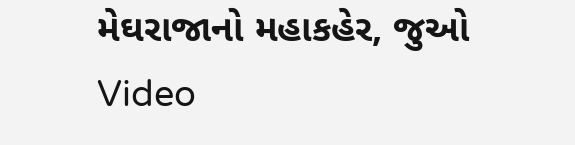મેઘરાજાનો મહાકહેર, જુઓ Video